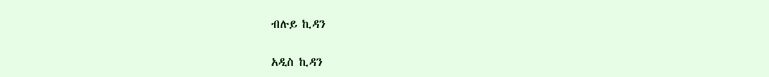ብሉይ ኪዳን

አዲስ ኪዳን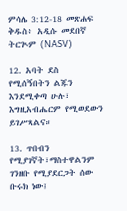ምሳሌ 3:12-18 መጽሐፍ ቅዱስ፥ አዲሱ መደበኛ ትርጒም (NASV)

12. አባት ደስ የሚሰኝበትን ልጁን እንደሚቀጣ ሁሉ፣ እግዚአብሔርም የሚወደውን ይገሥጻልና።

13. ጥበብን የሚያገኛት፣ማስተዋልንም ገንዘቡ የሚያደርጋት ሰው ቡሩክ ነው፤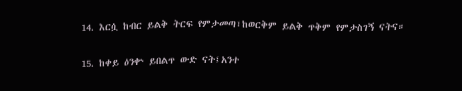14. እርሷ ከብር ይልቅ ትርፍ የምታመጣ፣ከወርቅም ይልቅ ጥቅም የምታስገኝ ናትና።

15. ከቀይ ዕንቍ ይበልጥ ውድ ናት፤አንተ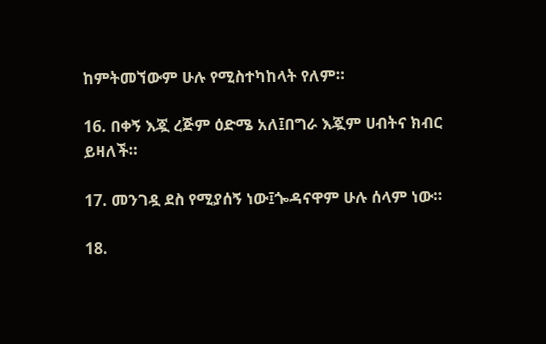ከምትመኘውም ሁሉ የሚስተካከላት የለም።

16. በቀኝ እጇ ረጅም ዕድሜ አለ፤በግራ እጇም ሀብትና ክብር ይዛለች።

17. መንገዷ ደስ የሚያሰኝ ነው፤ጐዳናዋም ሁሉ ሰላም ነው።

18.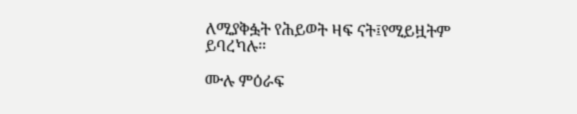ለሚያቅፏት የሕይወት ዛፍ ናት፤የሚይዟትም ይባረካሉ።

ሙሉ ምዕራፍ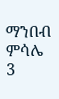ማንበብ ምሳሌ 3